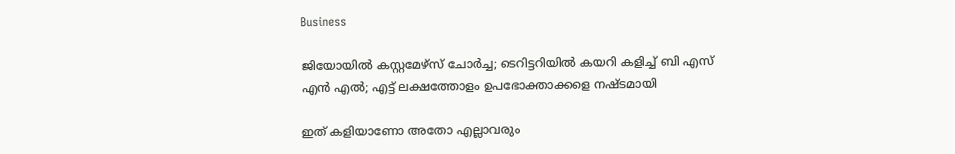Business

ജിയോയില്‍ കസ്റ്റമേഴ്‌സ് ചോര്‍ച്ച; ടെറിട്ടറിയില്‍ കയറി കളിച്ച് ബി എസ് എന്‍ എല്‍; എട്ട് ലക്ഷത്തോളം ഉപഭോക്താക്കളെ നഷ്ടമായി

ഇത് കളിയാണോ അതോ എല്ലാവരും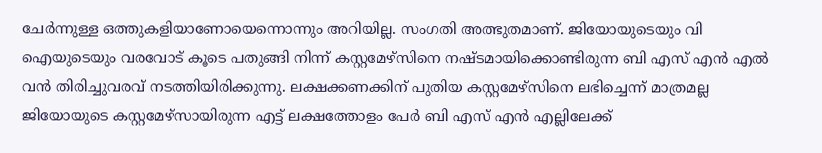ചേര്‍ന്നുള്ള ഒത്തുകളിയാണോയെന്നൊന്നും അറിയില്ല. സംഗതി അത്ഭുതമാണ്. ജിയോയുടെയും വി ഐയുടെയും വരവോട് കൂടെ പതുങ്ങി നിന്ന് കസ്റ്റമേഴ്‌സിനെ നഷ്ടമായിക്കൊണ്ടിരുന്ന ബി എസ് എന്‍ എല്‍ വന്‍ തിരിച്ചുവരവ് നടത്തിയിരിക്കുന്നു. ലക്ഷക്കണക്കിന് പുതിയ കസ്റ്റമേഴ്‌സിനെ ലഭിച്ചെന്ന് മാത്രമല്ല ജിയോയുടെ കസ്റ്റമേഴ്‌സായിരുന്ന എട്ട് ലക്ഷത്തോളം പേര്‍ ബി എസ് എന്‍ എല്ലിലേക്ക്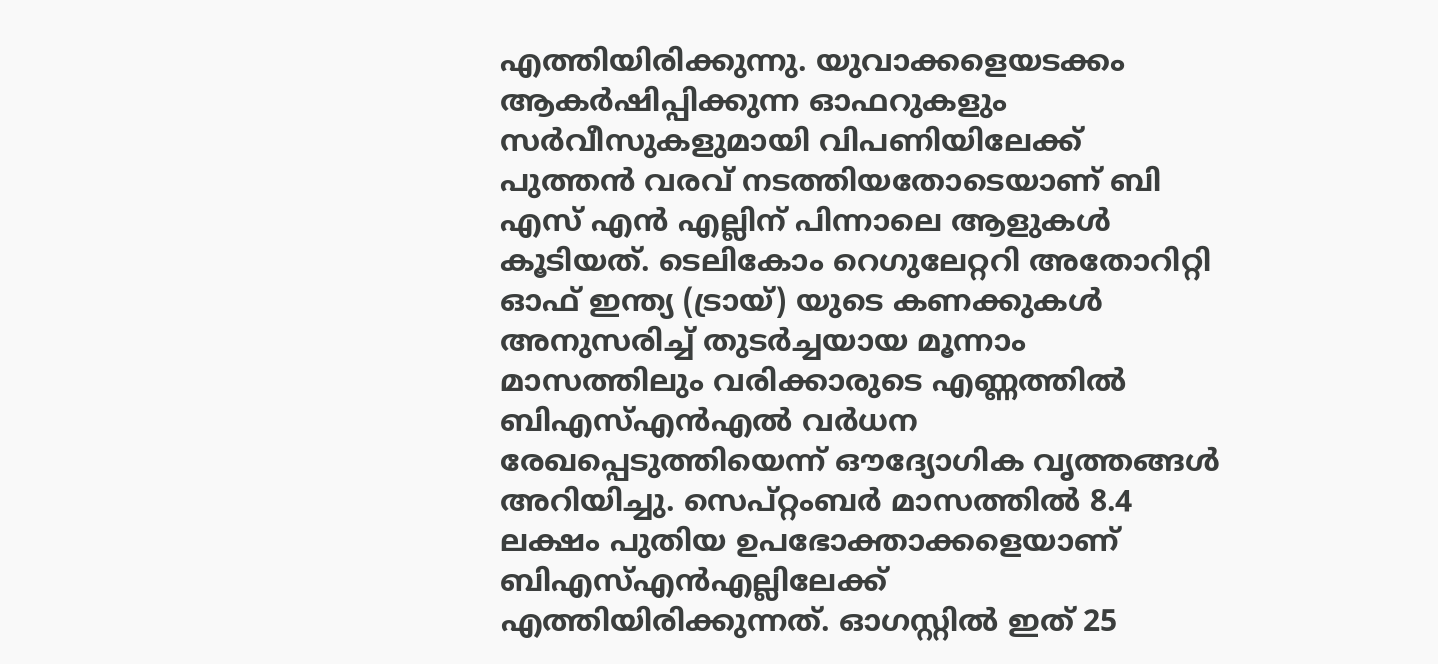എത്തിയിരിക്കുന്നു. യുവാക്കളെയടക്കം ആകര്‍ഷിപ്പിക്കുന്ന ഓഫറുകളും സര്‍വീസുകളുമായി വിപണിയിലേക്ക് പുത്തന്‍ വരവ് നടത്തിയതോടെയാണ് ബി എസ് എന്‍ എല്ലിന് പിന്നാലെ ആളുകള്‍ കൂടിയത്. ടെലികോം റെഗുലേറ്ററി അതോറിറ്റി ഓഫ് ഇന്ത്യ (ട്രായ്) യുടെ കണക്കുകള്‍ അനുസരിച്ച് തുടര്‍ച്ചയായ മൂന്നാം മാസത്തിലും വരിക്കാരുടെ എണ്ണത്തില്‍ ബിഎസ്എന്‍എല്‍ വര്‍ധന രേഖപ്പെടുത്തിയെന്ന് ഔദ്യോഗിക വൃത്തങ്ങള്‍ അറിയിച്ചു. സെപ്റ്റംബര്‍ മാസത്തില്‍ 8.4 ലക്ഷം പുതിയ ഉപഭോക്താക്കളെയാണ് ബിഎസ്എന്‍എല്ലിലേക്ക് എത്തിയിരിക്കുന്നത്. ഓഗസ്റ്റില്‍ ഇത് 25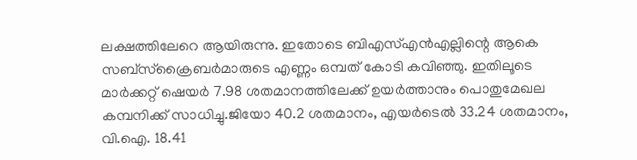ലക്ഷത്തിലേറെ ആയിരുന്നു. ഇതോടെ ബിഎസ്എന്‍എല്ലിന്റെ ആകെ സബ്സ്‌ക്രൈബര്‍മാരുടെ എണ്ണം ഒമ്പത് കോടി കവിഞ്ഞു. ഇതിലൂടെ മാര്‍ക്കറ്റ് ഷെയര്‍ 7.98 ശതമാനത്തിലേക്ക് ഉയര്‍ത്താനും പൊതുമേഖല കമ്പനിക്ക് സാധിച്ചു.ജിയോ 40.2 ശതമാനം, എയര്‍ടെല്‍ 33.24 ശതമാനം, വി.ഐ. 18.41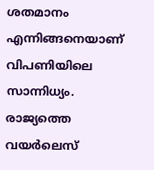ശതമാനം എന്നിങ്ങനെയാണ് വിപണിയിലെ സാന്നിധ്യം. രാജ്യത്തെ വയര്‍ലെസ്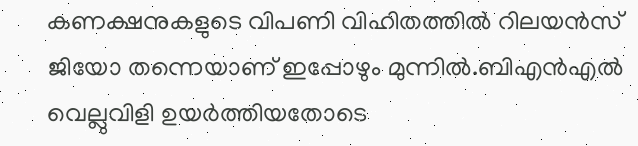കണക്ഷനുകളുടെ വിപണി വിഹിതത്തില്‍ റിലയന്‍സ് ജിയോ തന്നെയാണ് ഇപ്പോഴും മുന്നില്‍.ബിഎന്‍എല്‍ വെല്ലുവിളി ഉയര്‍ത്തിയതോടെ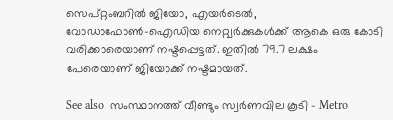സെപ്റ്റംബറില്‍ ജിയോ, എയര്‍ടെല്‍, വോഡാഫോണ്‍-ഐഡിയ നെറ്റ്വര്‍ക്കുകള്‍ക്ക് ആകെ ഒരു കോടി വരിക്കാരെയാണ് നഷ്ടപ്പെട്ടത്. ഇതില്‍ 79.7 ലക്ഷം പേരെയാണ് ജിയോക്ക് നഷ്ടമായത്.

See also  സംസ്ഥാനത്ത് വീണ്ടും സ്വർണവില കൂടി - Metro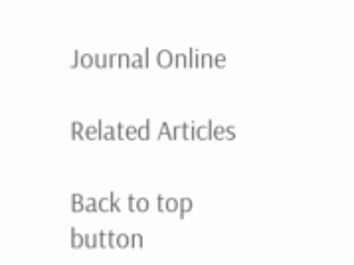Journal Online

Related Articles

Back to top button